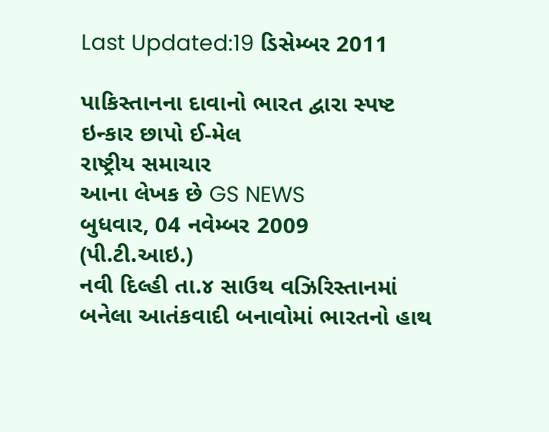Last Updated:19 ડિસેમ્બર 2011

પાકિસ્તાનના દાવાનો ભારત દ્વારા સ્પષ્ટ ઇન્કાર છાપો ઈ-મેલ
રાષ્ટ્રીય સમાચાર
આના લેખક છે GS NEWS
બુધવાર, 04 નવેમ્બર 2009
(પી.ટી.આઇ.)
નવી દિલ્હી તા.૪ સાઉથ વઝિરિસ્તાનમાં બનેલા આતંકવાદી બનાવોમાં ભારતનો હાથ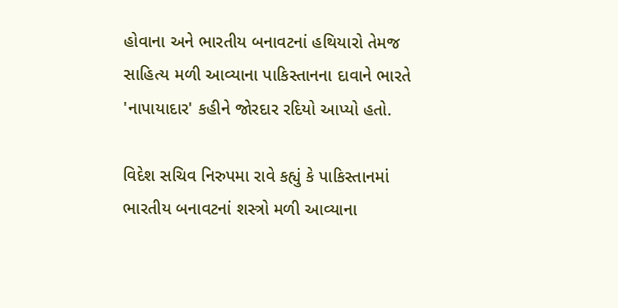હોવાના અને ભારતીય બનાવટનાં હથિયારો તેમજ સાહિત્ય મળી આવ્યાના પાકિસ્તાનના દાવાને ભારતે 'નાપાયાદાર' કહીને જોરદાર રદિયો આપ્યો હતો.

વિદેશ સચિવ નિરુપમા રાવે કહ્યું કે પાકિસ્તાનમાં ભારતીય બનાવટનાં શસ્ત્રો મળી આવ્યાના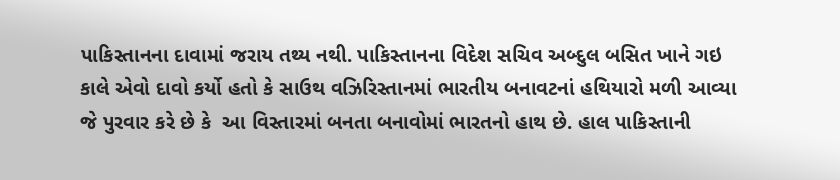પાકિસ્તાનના દાવામાં જરાય તથ્ય નથી. પાકિસ્તાનના વિદેશ સચિવ અબ્દુલ બસિત ખાને ગઇ કાલે એવો દાવો કર્યો હતો કે સાઉથ વઝિરિસ્તાનમાં ભારતીય બનાવટનાં હથિયારો મળી આવ્યા જે પુરવાર કરે છે કે  આ વિસ્તારમાં બનતા બનાવોમાં ભારતનો હાથ છે. હાલ પાકિસ્તાની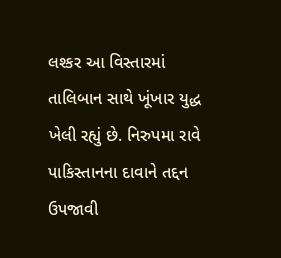લશ્કર આ વિસ્તારમાં તાલિબાન સાથે ખૂંખાર યુદ્ધ ખેલી રહ્યું છે. નિરુપમા રાવે પાકિસ્તાનના દાવાને તદ્દન ઉપજાવી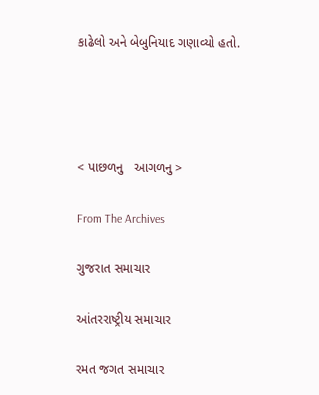કાઢેલો અને બેબુનિયાદ ગણાવ્યો હતો.




< પાછળનુ   આગળનુ >

From The Archives

ગુજરાત સમાચાર

આંતરરાષ્ટ્રીય સમાચાર

રમત જગત સમાચાર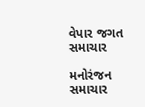વેપાર જગત સમાચાર

મનોરંજન સમાચાર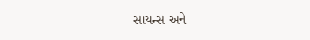સાયન્સ અને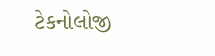ટેકનોલોજી